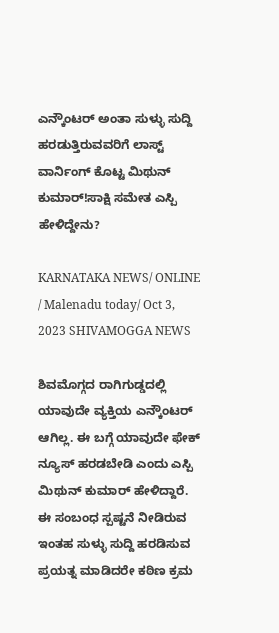ಎನ್ಕೌಂಟರ್ ಅಂತಾ ಸುಳ್ಳು ಸುದ್ದಿ ಹರಡುತ್ತಿರುವವರಿಗೆ ಲಾಸ್ಟ್ ವಾರ್ನಿಂಗ್ ಕೊಟ್ಟ ಮಿಥುನ್ ಕುಮಾರ್!ಸಾಕ್ಷಿ ಸಮೇತ ಎಸ್ಪಿ ಹೇಳಿದ್ದೇನು?

KARNATAKA NEWS/ ONLINE / Malenadu today/ Oct 3, 2023 SHIVAMOGGA NEWS

ಶಿವಮೊಗ್ಗದ ರಾಗಿಗುಡ್ಡದಲ್ಲಿ ಯಾವುದೇ ವ್ಯಕ್ತಿಯ ಎನ್ಕೌಂಟರ್ ಆಗಿಲ್ಲ. ಈ ಬಗ್ಗೆ ಯಾವುದೇ ಫೇಕ್ ನ್ಯೂಸ್ ಹರಡಬೇಡಿ ಎಂದು ಎಸ್ಪಿ ಮಿಥುನ್ ಕುಮಾರ್ ಹೇಳಿದ್ದಾರೆ. ಈ ಸಂಬಂಧ ಸ್ಪಷ್ಟನೆ ನೀಡಿರುವ ಇಂತಹ ಸುಳ್ಳು ಸುದ್ದಿ ಹರಡಿಸುವ ಪ್ರಯತ್ನ ಮಾಡಿದರೇ ಕಠಿಣ ಕ್ರಮ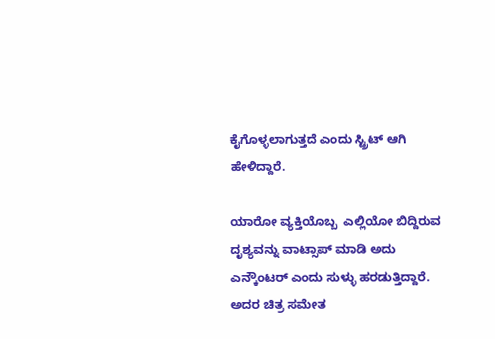ಕೈಗೊಳ್ಳಲಾಗುತ್ತದೆ ಎಂದು ಸ್ಟ್ರಿಟ್ ಆಗಿ ಹೇಳಿದ್ದಾರೆ.

ಯಾರೋ ವ್ಯಕ್ತಿಯೊಬ್ಬ  ಎಲ್ಲಿಯೋ ಬಿದ್ದಿರುವ ದೃಶ್ಯವನ್ನು ವಾಟ್ಸಾಪ್ ಮಾಡಿ ಅದು ಎನ್ಕೌಂಟರ್ ಎಂದು ಸುಳ್ಳು ಹರಡುತ್ತಿದ್ದಾರೆ. ಅದರ ಚಿತ್ರ ಸಮೇತ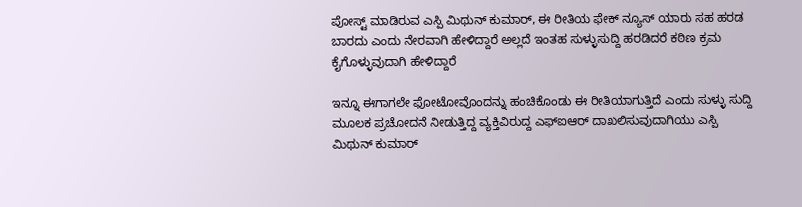ಪೋಸ್ಟ್ ಮಾಡಿರುವ ಎಸ್ಪಿ ಮಿಥುನ್ ಕುಮಾರ್, ಈ ರೀತಿಯ ಫೇಕ್ ನ್ಯೂಸ್ ಯಾರು ಸಹ ಹರಡ ಬಾರದು ಎಂದು ನೇರವಾಗಿ ಹೇಳಿದ್ದಾರೆ ಅಲ್ಲದೆ ಇಂತಹ ಸುಳ್ಳುಸುದ್ದಿ ಹರಡಿದರೆ ಕಠಿಣ ಕ್ರಮ ಕೈಗೊಳ್ಳುವುದಾಗಿ ಹೇಳಿದ್ದಾರೆ

ಇನ್ನೂ ಈಗಾಗಲೇ ಫೋಟೋವೊಂದನ್ನು ಹಂಚಿಕೊಂಡು ಈ ರೀತಿಯಾಗುತ್ತಿದೆ ಎಂದು ಸುಳ್ಳು ಸುದ್ದಿ ಮೂಲಕ ಪ್ರಚೋದನೆ ನೀಡುತ್ತಿದ್ದ ವ್ಯಕ್ತಿವಿರುದ್ದ ಎಫ್ಐಆರ್ ದಾಖಲಿಸುವುದಾಗಿಯು ಎಸ್ಪಿ ಮಿಥುನ್ ಕುಮಾರ್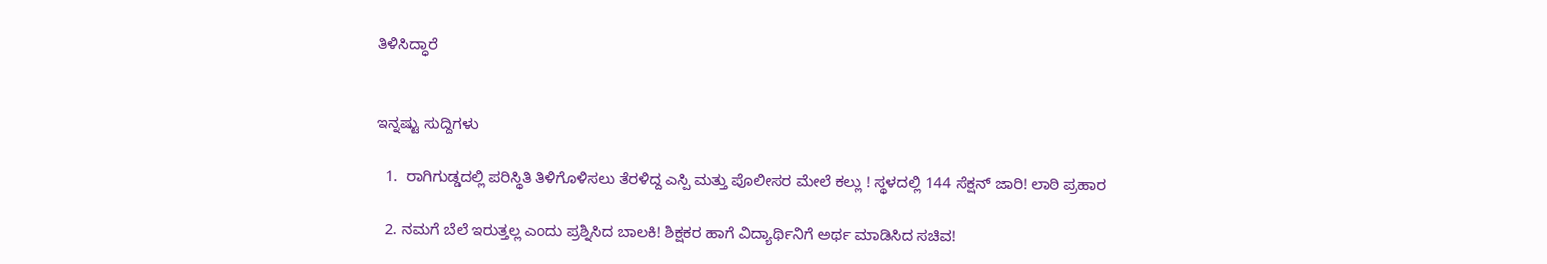ತಿಳಿಸಿದ್ಧಾರೆ


ಇನ್ನಷ್ಟು ಸುದ್ದಿಗಳು

  1.  ರಾಗಿಗುಡ್ಡದಲ್ಲಿ ಪರಿಸ್ಥಿತಿ ತಿಳಿಗೊಳಿಸಲು ತೆರಳಿದ್ದ ಎಸ್ಪಿ ಮತ್ತು ಪೊಲೀಸರ ಮೇಲೆ ಕಲ್ಲು ! ಸ್ಥಳದಲ್ಲಿ 144 ಸೆಕ್ಷನ್ ಜಾರಿ! ಲಾಠಿ ಪ್ರಹಾರ

  2. ನಮಗೆ ಬೆಲೆ ಇರುತ್ತಲ್ಲ ಎಂದು ಪ್ರಶ್ನಿಸಿದ ಬಾಲಕಿ! ಶಿಕ್ಷಕರ ಹಾಗೆ ವಿದ್ಯಾರ್ಥಿನಿಗೆ ಅರ್ಥ ಮಾಡಿಸಿದ ಸಚಿವ!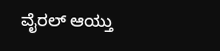ವೈರಲ್ ಆಯ್ತು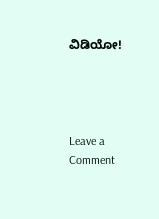ವಿಡಿಯೋ!




Leave a Comment